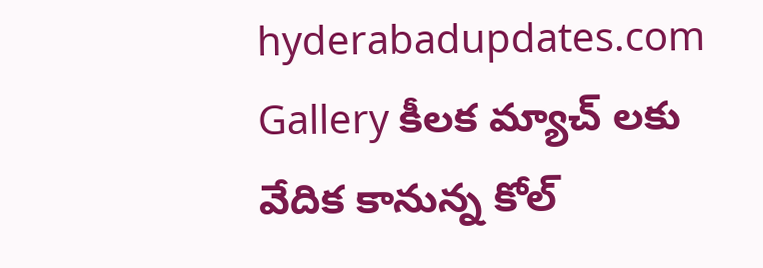hyderabadupdates.com Gallery కీల‌క మ్యాచ్ ల‌కు వేదిక కానున్న కోల్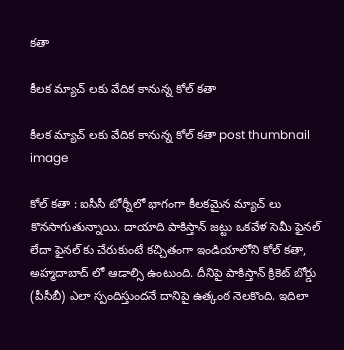క‌తా

కీల‌క మ్యాచ్ ల‌కు వేదిక కానున్న కోల్ క‌తా

కీల‌క మ్యాచ్ ల‌కు వేదిక కానున్న కోల్ క‌తా post thumbnail image

కోల్ క‌తా : ఐసీసీ టోర్నీలో భాగంగా కీల‌క‌మైన మ్యాచ్ లు కొన‌సాగుతున్నాయి. దాయాది పాకిస్తాన్ జ‌ట్టు ఒక‌వేళ సెమీ ఫైన‌ల్ లేదా ఫైన‌ల్ కు చేరుకుంటే క‌చ్చితంగా ఇండియాలోని కోల్ క‌తా, అహ్మదాబాద్ లో ఆడాల్సి ఉంటుంది. దీనిపై పాకిస్తాన్ క్రికెట్ బోర్డు (పీసీబీ) ఎలా స్పందిస్తుంద‌నే దానిపై ఉత్కంఠ నెల‌కొంది. ఇదిలా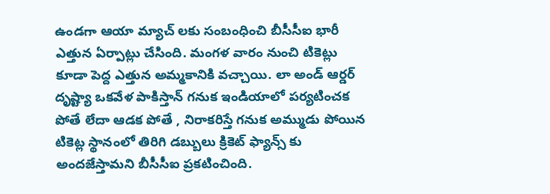ఉండ‌గా ఆయా మ్యాచ్ ల‌కు సంబంధించి బీసీసీఐ భారీ ఎత్తున ఏర్పాట్లు చేసింది. మంగ‌ళ వారం నుంచి టికెట్లు కూడా పెద్ద ఎత్తున అమ్మ‌కానికి వ‌చ్చాయి. లా అండ్ ఆర్డ‌ర్ దృష్ట్యా ఒక‌వేళ పాకిస్తాన్ గ‌నుక ఇండియాలో ప‌ర్య‌టించ‌క పోతే లేదా ఆడ‌క పోతే , నిరాక‌రిస్తే గ‌నుక అమ్ముడు పోయిన టికెట్ల స్థానంలో తిరిగి డ‌బ్బులు క్రికెట్ ఫ్యాన్స్ కు అంద‌జేస్తామ‌ని బీసీసీఐ ప్ర‌కటించింది.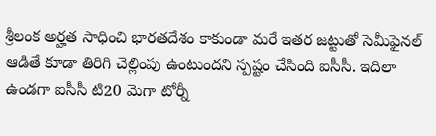శ్రీలంక అర్హత సాధించి భారతదేశం కాకుండా మరే ఇతర జట్టుతో సెమీఫైనల్ ఆడితే కూడా తిరిగి చెల్లింపు ఉంటుందని స్ప‌ష్టం చేసింది ఐసీసీ. ఇదిలా ఉండ‌గా ఐసీసీ టి20 మెగా టోర్నీ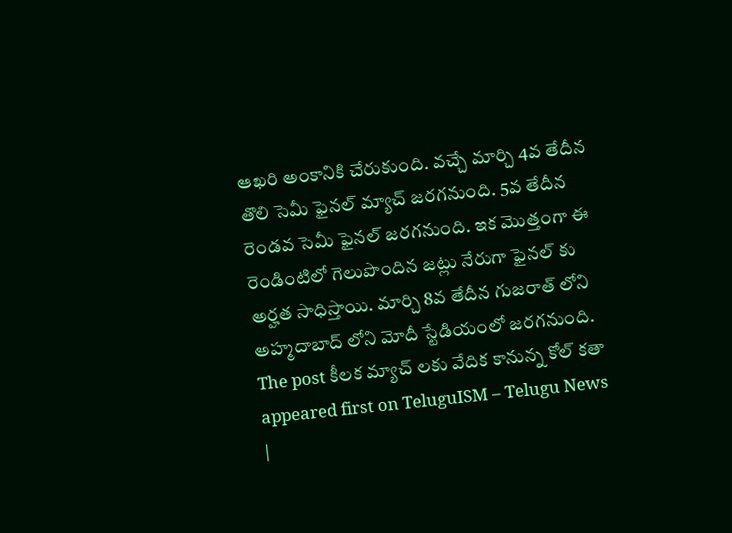ఆఖ‌రి అంకానికి చేరుకుంది. వ‌చ్చే మార్చి 4వ తేదీన తొలి సెమీ ఫైన‌ల్ మ్యాచ్ జ‌ర‌గ‌నుంది. 5వ తేదీన రెండ‌వ సెమీ ఫైన‌ల్ జ‌ర‌గ‌నుంది. ఇక మొత్తంగా ఈ రెండింటిలో గెలుపొందిన జ‌ట్లు నేరుగా ఫైన‌ల్ కు అర్హ‌త సాధిస్తాయి. మార్చి 8వ తేదీన గుజ‌రాత్ లోని అహ్మ‌దాబాద్ లోని మోదీ స్టేడియంలో జ‌ర‌గ‌నుంది.
The post కీల‌క మ్యాచ్ ల‌కు వేదిక కానున్న కోల్ క‌తా appeared first on TeluguISM – Telugu News |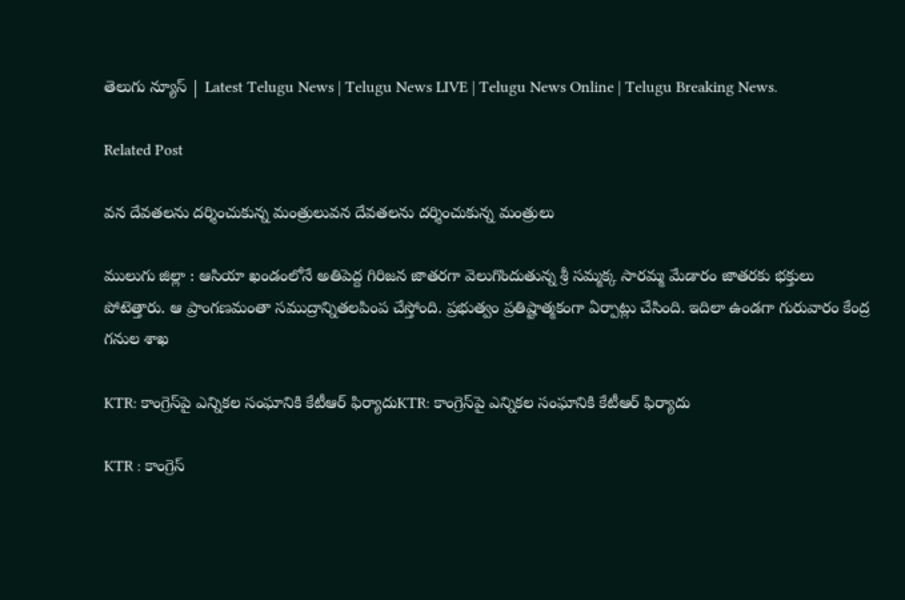తెలుగు న్యూస్ | Latest Telugu News | Telugu News LIVE | Telugu News Online | Telugu Breaking News.

Related Post

వ‌న దేవ‌త‌ల‌ను ద‌ర్శించుకున్న మంత్రులువ‌న దేవ‌త‌ల‌ను ద‌ర్శించుకున్న మంత్రులు

ములుగు జిల్లా : ఆసియా ఖండంలోనే అతిపెద్ద గిరిజన జాతరగా వెలుగొందుతున్న శ్రీ సమ్మక్క సారమ్మ మేడారం జాతరకు భ‌క్తులు పోటెత్తారు. ఆ ప్రాంగ‌ణ‌మంతా స‌ముద్రాన్నిత‌ల‌పింప చేస్తోంది. ప్ర‌భుత్వం ప్ర‌తిష్టాత్మ‌కంగా ఏర్పాట్లు చేసింది. ఇదిలా ఉండ‌గా గురువారం కేంద్ర గనుల శాఖ

KTR: కాంగ్రెస్‌పై ఎన్నికల సంఘానికి కేటీఆర్ ఫిర్యాదుKTR: కాంగ్రెస్‌పై ఎన్నికల సంఘానికి కేటీఆర్ ఫిర్యాదు

KTR : కాంగ్రెస్‌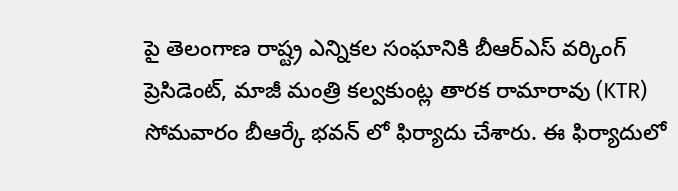పై తెలంగాణ రాష్ట్ర ఎన్నికల సంఘానికి బీఆర్ఎస్ వర్కింగ్ ప్రెసిడెంట్, మాజీ మంత్రి కల్వకుంట్ల తారక రామారావు (KTR) సోమవారం బీఆర్కే భవన్‌ లో ఫిర్యాదు చేశారు. ఈ ఫిర్యాదులో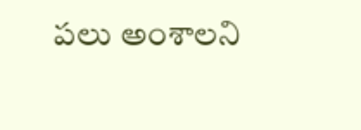పలు అంశాలని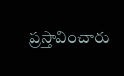ప్రస్తావించారు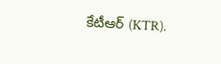కేటీఆర్ (KTR).